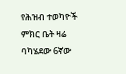የሕዝብ ተወካዮች ምክር ቤት ዛሬ ባካሄደው 6ኛው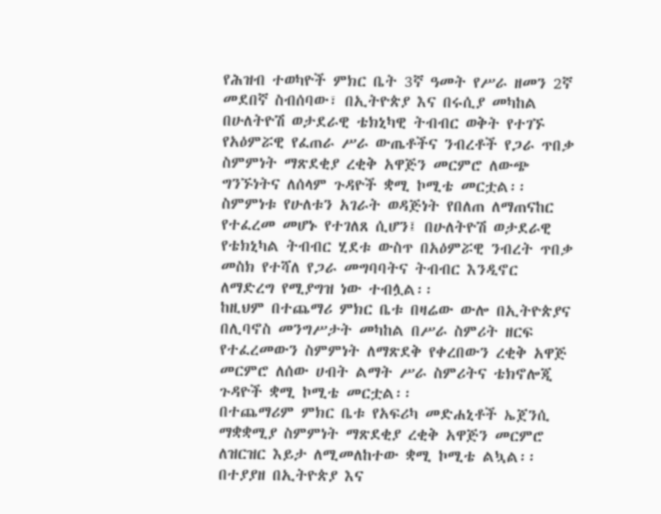የሕዝብ ተወካዮች ምክር ቤት 3ኛ ዓመት የሥራ ዘመን 2ኛ መደበኛ ስብሰባው፣ በኢትዮጵያ እና በሩሲያ መካከል በሁለትዮሽ ወታደራዊ ቴክኒካዊ ትብብር ወቅት የተገኙ የአዕምሯዊ የፈጠራ ሥራ ውጤቶችና ንብረቶች የጋራ ጥበቃ ስምምነት ማጽደቂያ ረቂቅ አዋጅን መርምሮ ለውጭ ግንኙነትና ለሰላም ጉዳዮች ቋሚ ኮሚቴ መርቷል፡፡
ስምምነቱ የሁለቱን አገራት ወዳጅነት የበለጠ ለማጠናከር የተፈረመ መሆኑ የተገለጸ ሲሆን፤ በሁለትዮሽ ወታደራዊ የቴክኒካል ትብብር ሂደቱ ውስጥ በአዕምሯዊ ንብረት ጥበቃ መስክ የተሻለ የጋራ መግባባትና ትብብር እንዲኖር ለማድረግ የሚያግዝ ነው ተብሏል፡፡
ከዚህም በተጨማሪ ምክር ቤቱ በዛሬው ውሎ በኢትዮጵያና በሊባኖስ መንግሥታት መካከል በሥራ ስምሪት ዘርፍ የተፈረመውን ስምምነት ለማጽደቅ የቀረበውን ረቂቅ አዋጅ መርምሮ ለሰው ሀብት ልማት ሥራ ስምሪትና ቴክኖሎጂ ጉዳዮች ቋሚ ኮሚቴ መርቷል፡፡
በተጨማሪም ምክር ቤቱ የአፍሪካ መድሐኒቶች ኤጀንሲ ማቋቋሚያ ስምምነት ማጽደቂያ ረቂቅ አዋጅን መርምሮ ለዝርዝር እይታ ለሚመለከተው ቋሚ ኮሚቴ ልኳል፡፡
በተያያዘ በኢትዮጵያ እና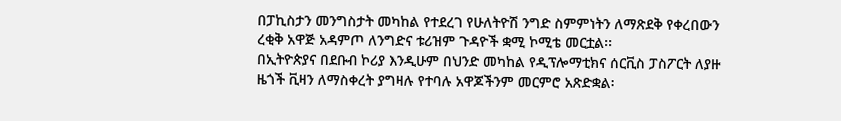በፓኪስታን መንግስታት መካከል የተደረገ የሁለትዮሽ ንግድ ስምምነትን ለማጽደቅ የቀረበውን ረቂቅ አዋጅ አዳምጦ ለንግድና ቱሪዝም ጉዳዮች ቋሚ ኮሚቴ መርቷል፡፡
በኢትዮጵያና በደቡብ ኮሪያ እንዲሁም በህንድ መካከል የዲፕሎማቲክና ሰርቪስ ፓስፖርት ለያዙ ዜጎች ቪዛን ለማስቀረት ያግዛሉ የተባሉ አዋጆችንም መርምሮ አጽድቋል፡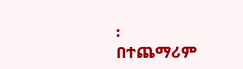፡
በተጨማሪም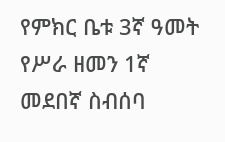የምክር ቤቱ 3ኛ ዓመት የሥራ ዘመን 1ኛ መደበኛ ስብሰባ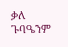ቃለ ጉባዔንም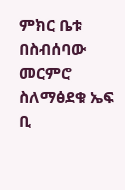ምክር ቤቱ በስብሰባው መርምሮ ስለማፅደቁ ኤፍ ቢ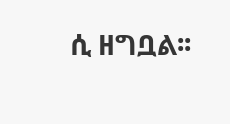ሲ ዘግቧል፡፡